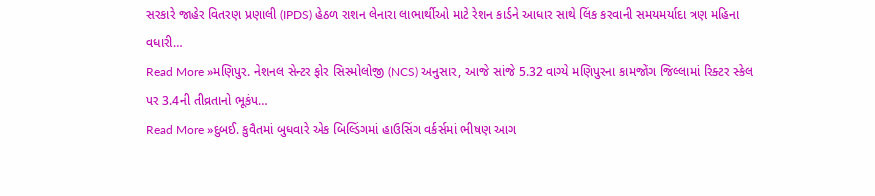સરકારે જાહેર વિતરણ પ્રણાલી (IPDS) હેઠળ રાશન લેનારા લાભાર્થીઓ માટે રેશન કાર્ડને આધાર સાથે લિંક કરવાની સમયમર્યાદા ત્રણ મહિના વધારી…
Read More »મણિપુર. નેશનલ સેન્ટર ફોર સિસ્મોલોજી (NCS) અનુસાર, આજે સાંજે 5.32 વાગ્યે મણિપુરના કામજોંગ જિલ્લામાં રિક્ટર સ્કેલ પર 3.4ની તીવ્રતાનો ભૂકંપ…
Read More »દુબઈ. કુવૈતમાં બુધવારે એક બિલ્ડિંગમાં હાઉસિંગ વર્કર્સમાં ભીષણ આગ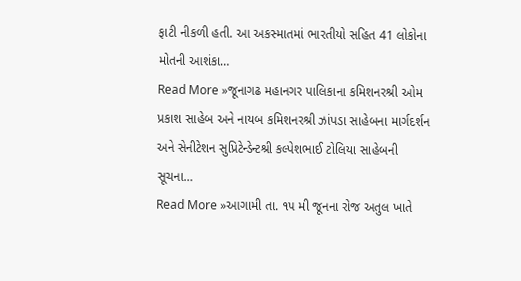ફાટી નીકળી હતી. આ અકસ્માતમાં ભારતીયો સહિત 41 લોકોના મોતની આશંકા…
Read More »જૂનાગઢ મહાનગર પાલિકાના કમિશનરશ્રી ઓમ પ્રકાશ સાહેબ અને નાયબ કમિશનરશ્રી ઝાંપડા સાહેબના માર્ગદર્શન અને સેનીટેશન સુપ્રિટેન્ડેન્ટશ્રી કલ્પેશભાઈ ટોલિયા સાહેબની સૂચના…
Read More »આગામી તા. ૧૫ મી જૂનના રોજ અતુલ ખાતે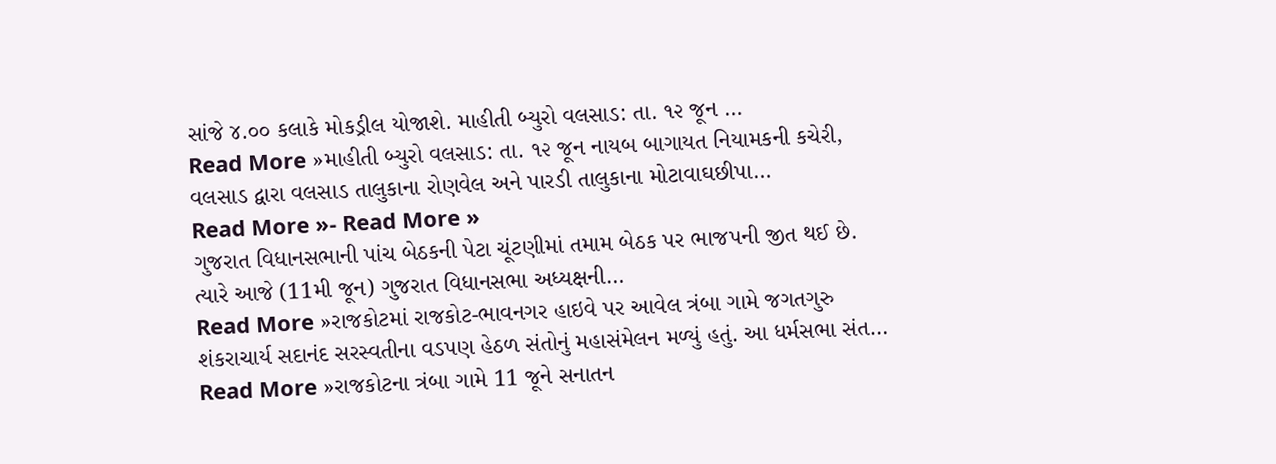સાંજે ૪.૦૦ કલાકે મોકડ્રીલ યોજાશે. માહીતી બ્યુરો વલસાડ: તા. ૧૨ જૂન …
Read More »માહીતી બ્યુરો વલસાડ: તા. ૧૨ જૂન નાયબ બાગાયત નિયામકની કચેરી, વલસાડ દ્વારા વલસાડ તાલુકાના રોણવેલ અને પારડી તાલુકાના મોટાવાઘછીપા…
Read More »- Read More »
ગુજરાત વિધાનસભાની પાંચ બેઠકની પેટા ચૂંટણીમાં તમામ બેઠક પર ભાજપની જીત થઈ છે. ત્યારે આજે (11મી જૂન) ગુજરાત વિધાનસભા અધ્યક્ષની…
Read More »રાજકોટમાં રાજકોટ-ભાવનગર હાઇવે પર આવેલ ત્રંબા ગામે જગતગુરુ શંકરાચાર્ય સદાનંદ સરસ્વતીના વડપણ હેઠળ સંતોનું મહાસંમેલન મળ્યું હતું. આ ધર્મસભા સંત…
Read More »રાજકોટના ત્રંબા ગામે 11 જૂને સનાતન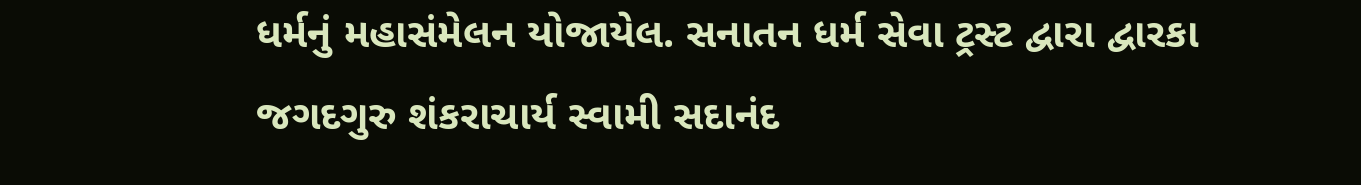ધર્મનું મહાસંમેલન યોજાયેલ. સનાતન ધર્મ સેવા ટ્રસ્ટ દ્વારા દ્વારકા જગદગુરુ શંકરાચાર્ય સ્વામી સદાનંદ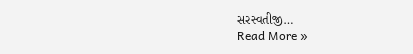સરસ્વતીજી…
Read More »